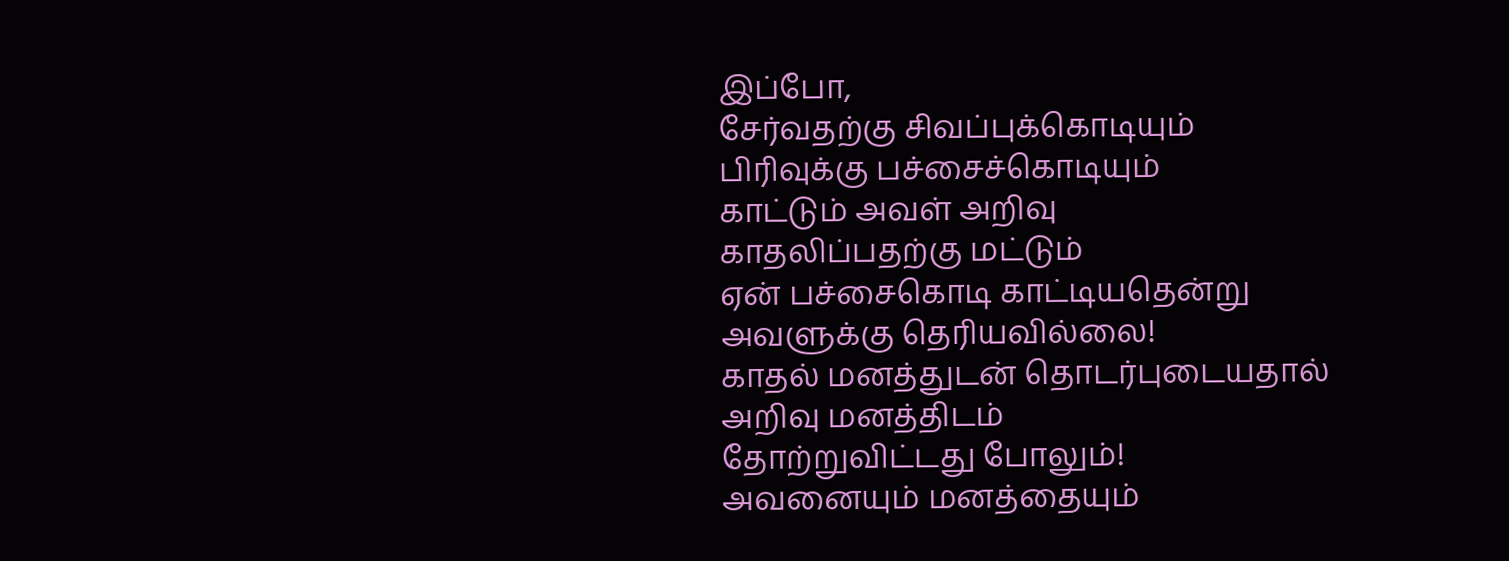இப்போ,
சேர்வதற்கு சிவப்புக்கொடியும்
பிரிவுக்கு பச்சைச்கொடியும்
காட்டும் அவள் அறிவு
காதலிப்பதற்கு மட்டும்
ஏன் பச்சைகொடி காட்டியதென்று
அவளுக்கு தெரியவில்லை!
காதல் மனத்துடன் தொடர்புடையதால்
அறிவு மனத்திடம்
தோற்றுவிட்டது போலும்!
அவனையும் மனத்தையும்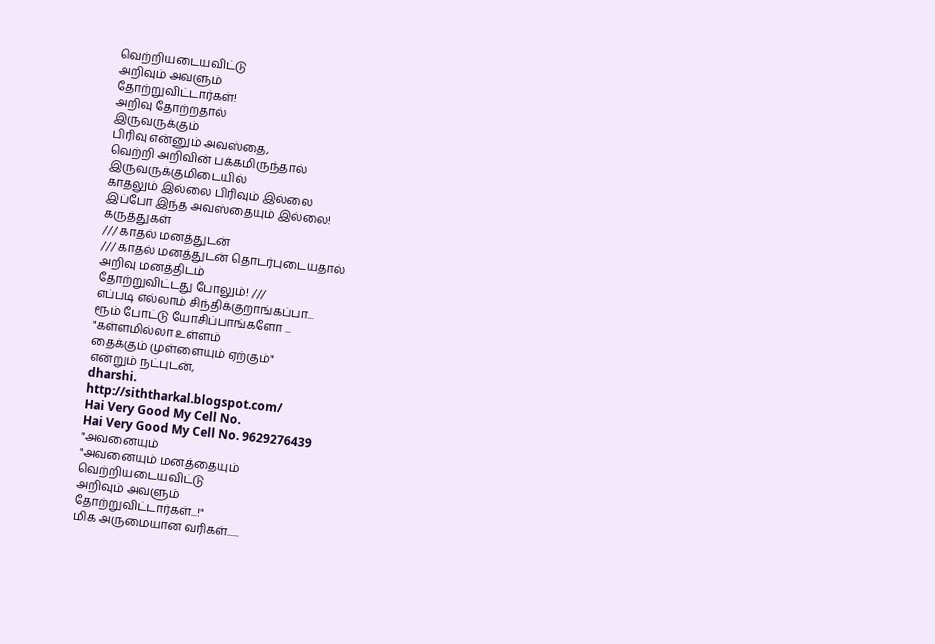வெற்றியடையவிட்டு
அறிவும் அவளும்
தோற்றுவிட்டார்கள்!
அறிவு தோற்றதால்
இருவருக்கும்
பிரிவு என்னும் அவஸ்தை,
வெற்றி அறிவின் பக்கமிருந்தால்
இருவருக்குமிடையில்
காதலும் இல்லை பிரிவும் இல்லை
இப்போ இந்த அவஸ்தையும் இல்லை!
கருத்துகள்
/// காதல் மனத்துடன்
/// காதல் மனத்துடன் தொடர்புடையதால்
அறிவு மனத்திடம்
தோற்றுவிட்டது போலும்! ///
எப்படி எல்லாம் சிந்திக்குறாங்கப்பா...
ரூம் போட்டு யோசிப்பாங்களோ ...
"கள்ளமில்லா உள்ளம்
தைக்கும் முள்ளையும் ஏற்கும்"
என்றும் நட்புடன்,
dharshi.
http://siththarkal.blogspot.com/
Hai Very Good My Cell No.
Hai Very Good My Cell No. 9629276439
"அவனையும்
"அவனையும் மனத்தையும்
வெற்றியடையவிட்டு
அறிவும் அவளும்
தோற்றுவிட்டார்கள்...!"
மிக அருமையான வரிகள்......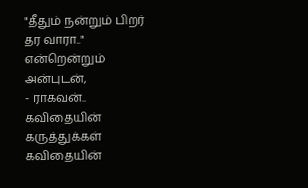"தீதும் நன்றும் பிறர் தர வாரா.."
என்றென்றும் அன்புடன்,
- ராகவன்..
கவிதையின் கருத்துக்கள்
கவிதையின்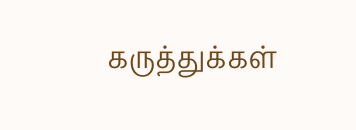கருத்துக்கள்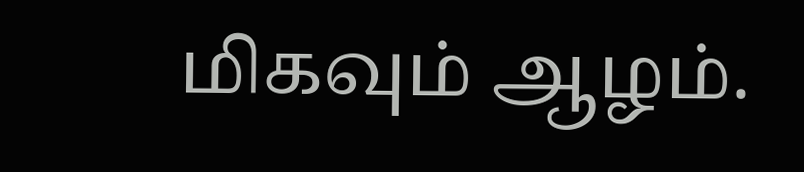மிகவும் ஆழம்.